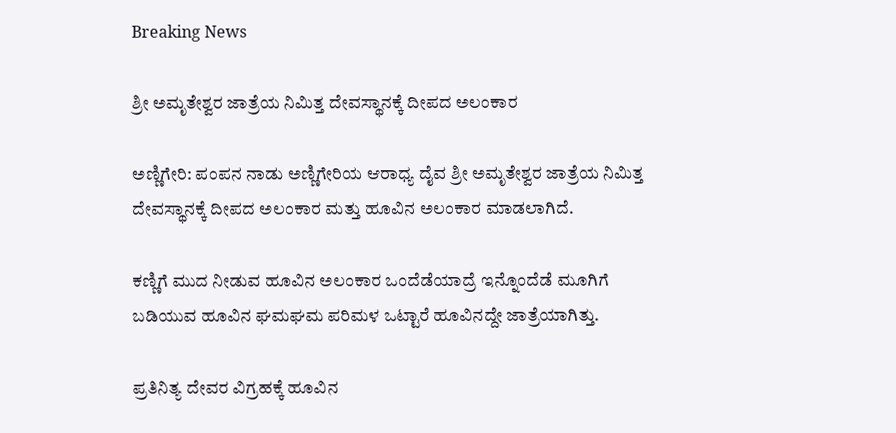Breaking News

ಶ್ರೀ ಅಮೃತೇಶ್ವರ ಜಾತ್ರೆಯ ನಿಮಿತ್ತ ದೇವಸ್ಥಾನಕ್ಕೆ ದೀಪದ ಅಲಂಕಾರ

ಅಣ್ಣಿಗೇರಿ: ಪಂಪನ ನಾಡು ಅಣ್ಣಿಗೇರಿಯ ಆರಾಧ್ಯ ದೈವ ಶ್ರೀ ಅಮೃತೇಶ್ವರ ಜಾತ್ರೆಯ ನಿಮಿತ್ತ ದೇವಸ್ಥಾನಕ್ಕೆ ದೀಪದ ಅಲಂಕಾರ ಮತ್ತು ಹೂವಿನ ಅಲಂಕಾರ ಮಾಡಲಾಗಿದೆ.

ಕಣ್ಣಿಗೆ ಮುದ ನೀಡುವ ಹೂವಿನ ಅಲಂಕಾರ ಒಂದೆಡೆಯಾದ್ರೆ ಇನ್ನೊಂದೆಡೆ ಮೂಗಿಗೆ ಬಡಿಯುವ ಹೂವಿನ ಘಮಘಮ ಪರಿಮಳ ಒಟ್ಟಾರೆ ಹೂವಿನದ್ದೇ ಜಾತ್ರೆಯಾಗಿತ್ತು.

ಪ್ರತಿನಿತ್ಯ ದೇವರ ವಿಗ್ರಹಕ್ಕೆ ಹೂವಿನ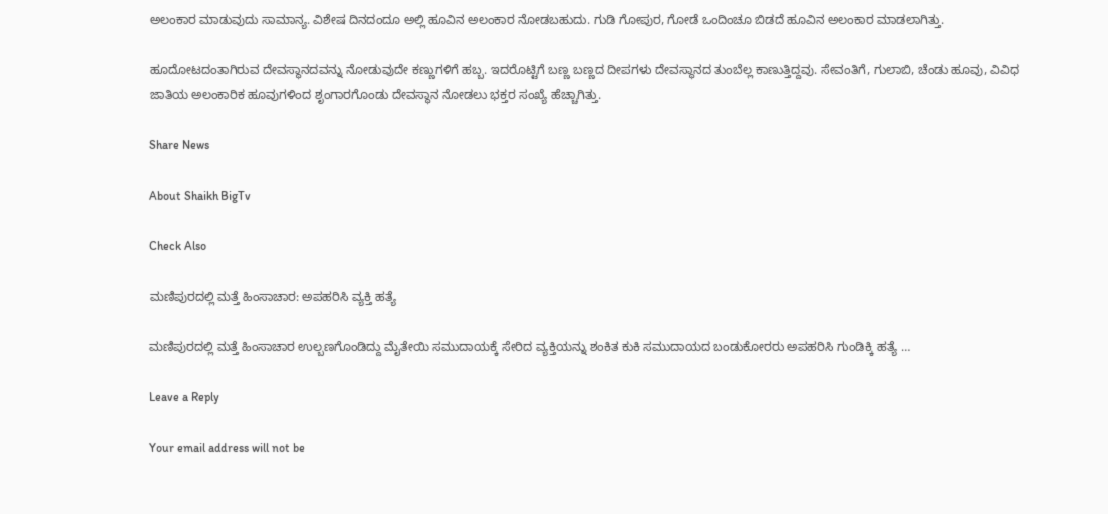ಅಲಂಕಾರ ಮಾಡುವುದು ಸಾಮಾನ್ಯ. ವಿಶೇಷ ದಿನದಂದೂ ಅಲ್ಲಿ ಹೂವಿನ ಅಲಂಕಾರ ನೋಡಬಹುದು. ಗುಡಿ ಗೋಪುರ, ಗೋಡೆ ಒಂದಿಂಚೂ ಬಿಡದೆ ಹೂವಿನ ಅಲಂಕಾರ ಮಾಡಲಾಗಿತ್ತು.

ಹೂದೋಟದಂತಾಗಿರುವ ದೇವಸ್ಥಾನದವನ್ನು ನೋಡುವುದೇ ಕಣ್ಣುಗಳಿಗೆ ಹಬ್ಬ. ಇದರೊಟ್ಟಿಗೆ ಬಣ್ಣ ಬಣ್ಣದ ದೀಪಗಳು ದೇವಸ್ಥಾನದ ತುಂಬೆಲ್ಲ ಕಾಣುತ್ತಿದ್ದವು. ಸೇವಂತಿಗೆ, ಗುಲಾಬಿ, ಚೆಂಡು ಹೂವು, ವಿವಿಧ ಜಾತಿಯ ಅಲಂಕಾರಿಕ ಹೂವುಗಳಿಂದ ಶೃಂಗಾರಗೊಂಡು ದೇವಸ್ಥಾನ ನೋಡಲು ಭಕ್ತರ ಸಂಖ್ಯೆ ಹೆಚ್ಚಾಗಿತ್ತು.

Share News

About Shaikh BigTv

Check Also

ಮಣಿಪುರದಲ್ಲಿ ಮತ್ತೆ ಹಿಂಸಾಚಾರ: ಅಪಹರಿಸಿ ವ್ಯಕ್ತಿ ಹತ್ಯೆ

ಮಣಿಪುರದಲ್ಲಿ ಮತ್ತೆ ಹಿಂಸಾಚಾರ ಉಲ್ಬಣಗೊಂಡಿದ್ದು ಮೈತೇಯಿ ಸಮುದಾಯಕ್ಕೆ ಸೇರಿದ ವ್ಯಕ್ತಿಯನ್ನು ಶಂಕಿತ ಕುಕಿ ಸಮುದಾಯದ ಬಂಡುಕೋರರು ಅಪಹರಿಸಿ ಗುಂಡಿಕ್ಕಿ ಹತ್ಯೆ …

Leave a Reply

Your email address will not be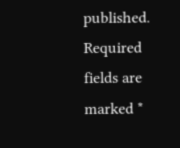published. Required fields are marked *